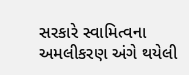સરકારે સ્વામિત્વના અમલીકરણ અંગે થયેલી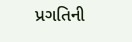પ્રગતિની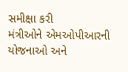સમીક્ષા કરી
મંત્રીઓને એમઓપીઆરની યોજનાઓ અને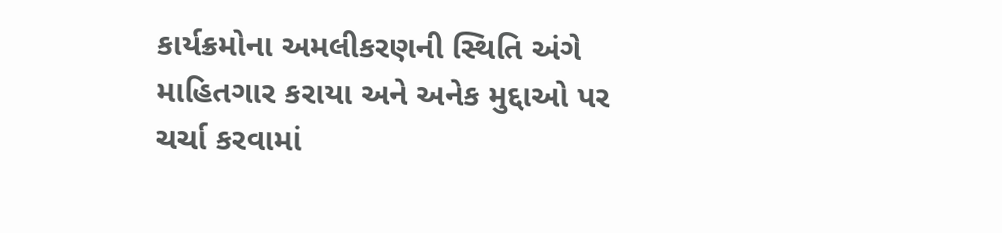કાર્યક્રમોના અમલીકરણની સ્થિતિ અંગે માહિતગાર કરાયા અને અનેક મુદ્દાઓ પર ચર્ચા કરવામાં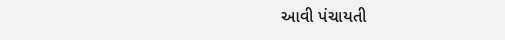આવી પંચાયતી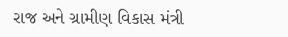રાજ અને ગ્રામીણ વિકાસ મંત્રી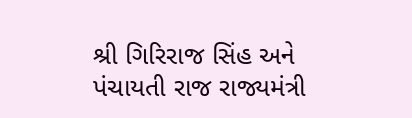શ્રી ગિરિરાજ સિંહ અને પંચાયતી રાજ રાજ્યમંત્રી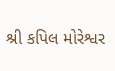શ્રી કપિલ મોરેશ્વર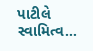પાટીલે સ્વામિત્વ…